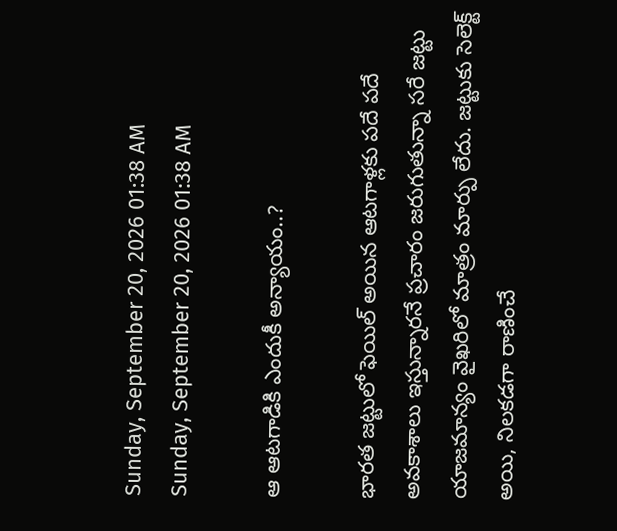Sunday, September 20, 2026 01:38 AM
Sunday, September 20, 2026 01:38 AM

ఆ ఆటగాడికి ఎందుకీ అన్యాయం..?

భారత జట్టులో ఫెయిల్ అయిన ఆటగాళ్లకు పదే పదే అవకాశాలు ఇస్తున్నారనే ప్రచారం జరుగుతున్నా సరే జట్టు యాజమాన్యం వైఖరిలో మాత్రం మార్పు లేదు. జట్టుకు సెలెక్ట్ అయి, నిలకడగా రాణించే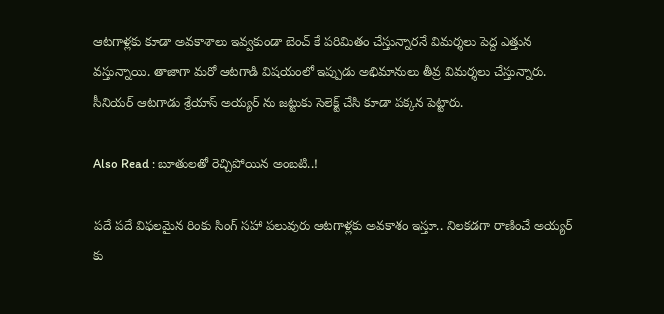ఆటగాళ్లకు కూడా అవకాశాలు ఇవ్వకుండా బెంచ్ కే పరిమితం చేస్తున్నారనే విమర్శలు పెద్ద ఎత్తున వస్తున్నాయి. తాజాగా మరో ఆటగాడి విషయంలో ఇప్పుడు అభిమానులు తీవ్ర విమర్శలు చేస్తున్నారు. సీనియర్ ఆటగాడు శ్రేయాస్ అయ్యర్ ను జట్టుకు సెలెక్ట్ చేసి కూడా పక్కన పెట్టారు.

Also Read : బూతులతో రెచ్చిపోయిన అంబటి..!

పదే పదే విఫలమైన రింకు సింగ్ సహా పలువురు ఆటగాళ్లకు అవకాశం ఇస్తూ.. నిలకడగా రాణించే అయ్యర్ కు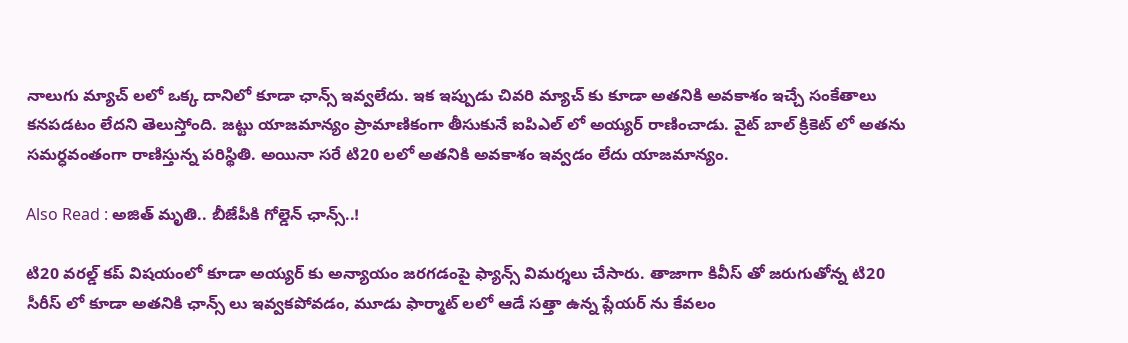నాలుగు మ్యాచ్ లలో ఒక్క దానిలో కూడా ఛాన్స్ ఇవ్వలేదు. ఇక ఇప్పుడు చివరి మ్యాచ్ కు కూడా అతనికి అవకాశం ఇచ్చే సంకేతాలు కనపడటం లేదని తెలుస్తోంది. జట్టు యాజమాన్యం ప్రామాణికంగా తీసుకునే ఐపిఎల్ లో అయ్యర్ రాణించాడు. వైట్ బాల్ క్రికెట్ లో అతను సమర్ధవంతంగా రాణిస్తున్న పరిస్థితి. అయినా సరే టి20 లలో అతనికి అవకాశం ఇవ్వడం లేదు యాజమాన్యం.

Also Read : అజిత్ మృతి.. బీజేపీకి గోల్డెన్ ఛాన్స్..!

టి20 వరల్డ్ కప్ విషయంలో కూడా అయ్యర్ కు అన్యాయం జరగడంపై ఫ్యాన్స్ విమర్శలు చేసారు. తాజాగా కివీస్ తో జరుగుతోన్న టి20 సీరీస్ లో కూడా అతనికి ఛాన్స్ లు ఇవ్వకపోవడం, మూడు ఫార్మాట్ లలో ఆడే సత్తా ఉన్న ప్లేయర్ ను కేవలం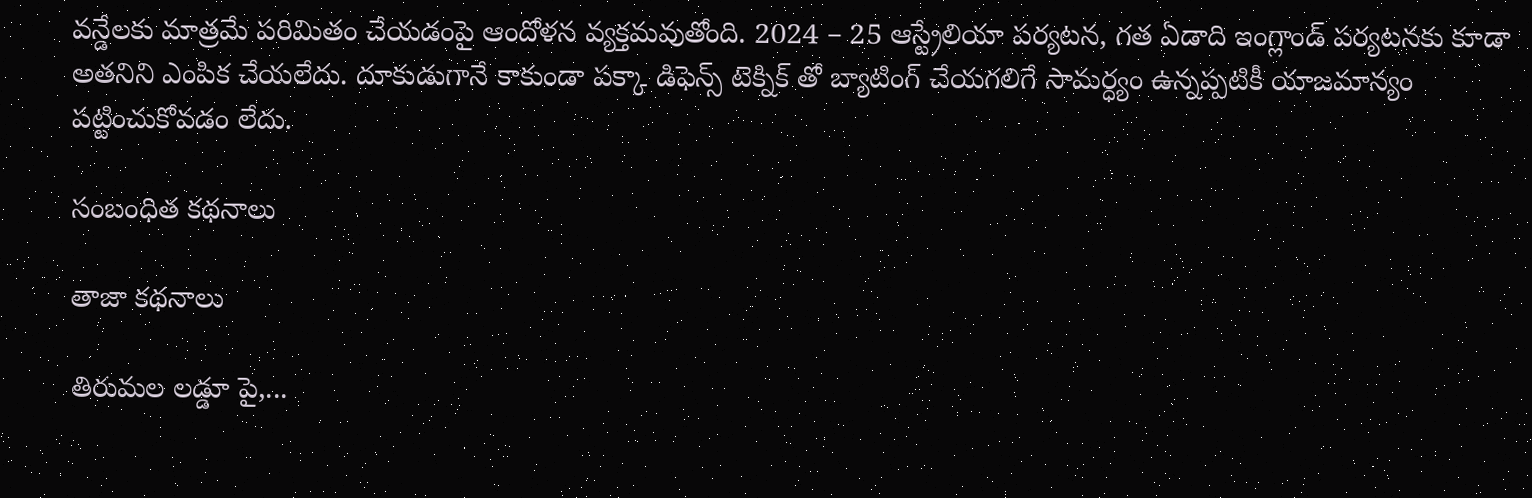వన్డేలకు మాత్రమే పరిమితం చేయడంపై ఆందోళన వ్యక్తమవుతోంది. 2024 – 25 ఆస్ట్రేలియా పర్యటన, గత ఏడాది ఇంగ్లాండ్ పర్యటనకు కూడా అతనిని ఎంపిక చేయలేదు. దూకుడుగానే కాకుండా పక్కా డిఫెన్స్ టెక్నిక్ తో బ్యాటింగ్ చేయగలిగే సామర్ధ్యం ఉన్నప్పటికీ యాజమాన్యం పట్టించుకోవడం లేదు.

సంబంధిత కథనాలు

తాజా కథనాలు

తిరుమల లడ్డూ పై,...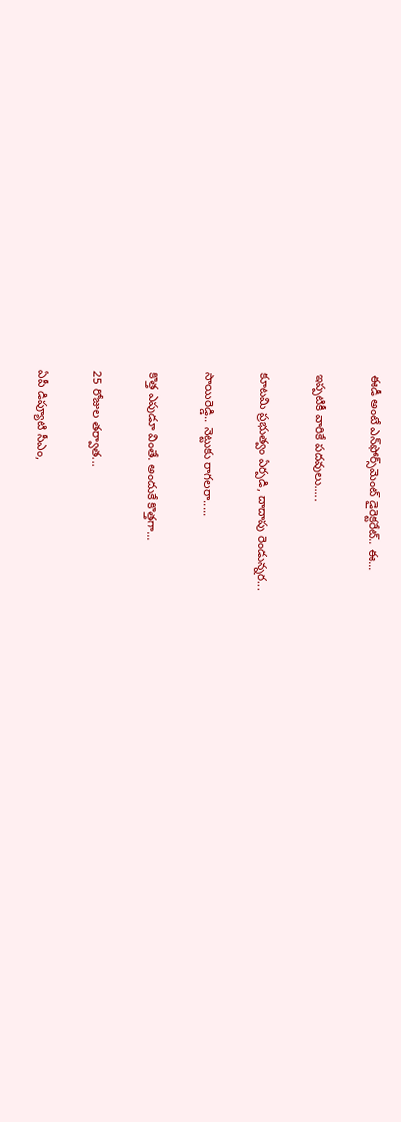ఈడీ అంటే ఎన్‌ఫోర్స్‌మెంట్‌ డైరెక్టరేట్‌.. ఈ...

ఇప్పటికీ వారికే పదవులు.....

కూటమి ప్రభుత్వం ఏర్పడి, దాదాపు రెండున్నర...

సాయిరెడ్డి.. నెట్టుకు రాగలరా.....

కొత్త ఎపుడూ వింతే. అందుకే కొత్తగా...

25 రోజుల తర్వాత...

ఏపీ డిప్యూటి సీఎం,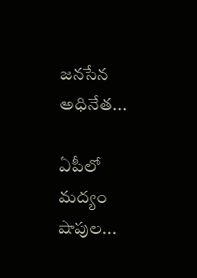జనసేన అధినేత...

ఏపీలో మద్యం షాపుల...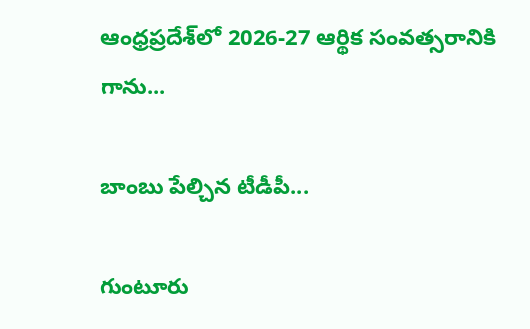ఆంధ్రప్రదేశ్‌లో 2026-27 ఆర్థిక సంవత్సరానికి గాను...

బాంబు పేల్చిన టీడీపీ...

గుంటూరు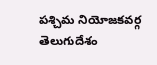పశ్చిమ నియోజకవర్గ తెలుగుదేశం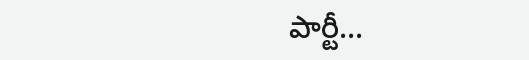పార్టీ...